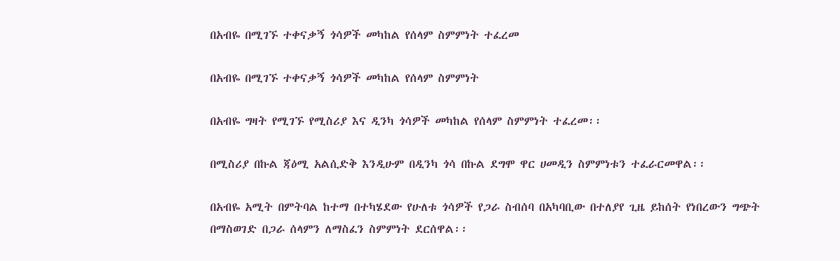በአብዬ በሚገኙ ተቀናቃኝ ጎሳዎች መካከል የሰላም ስምምነት ተፈረመ

በአብዬ በሚገኙ ተቀናቃኝ ጎሳዎች መካከል የሰላም ስምምነት

በአብዬ ግዛት የሚገኙ የሚስሪያ እና ዲንካ ጎሳዎች መካከል የሰላም ስምምነት ተፈረመ፡፡

በሚስሪያ በኩል ጃዕሚ አልሲድቅ እንዲሁም በዲንካ ጎሳ በኩል ደግሞ ዋር ሀመዲን ስምምነቱን ተፈራርመዋል፡፡

በአብዬ አሚት በምትባል ከተማ በተካሄደው የሁለቱ ጎሳዎች የጋራ ስብሰባ በአካባቢው በተለያየ ጊዜ ይከሰት የነበረውን ግጭት በማስወገድ በጋራ ሰላምን ለማስፈን ስምምነት ደርሰዋል፡፡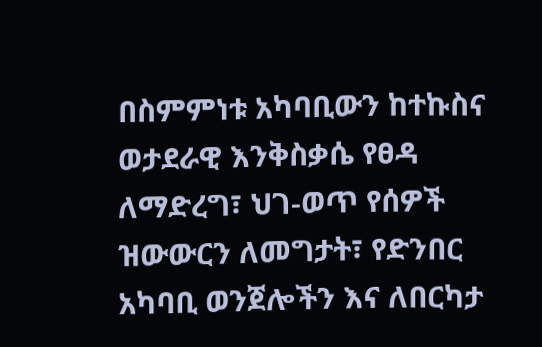በስምምነቱ አካባቢውን ከተኩስና ወታደራዊ እንቅስቃሴ የፀዳ ለማድረግ፣ ህገ-ወጥ የሰዎች ዝውውርን ለመግታት፣ የድንበር አካባቢ ወንጀሎችን እና ለበርካታ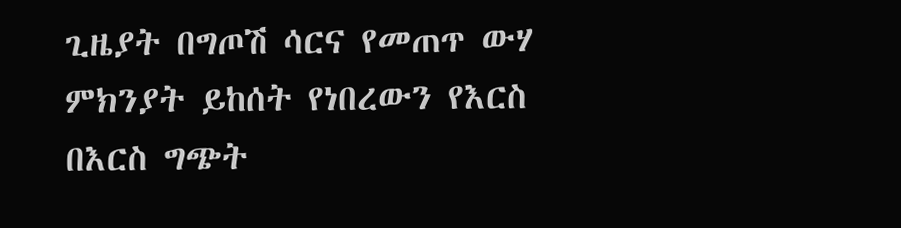ጊዜያት በግጦሽ ሳርና የመጠጥ ውሃ ምክንያት ይከሰት የነበረውን የእርስ በእርስ ግጭት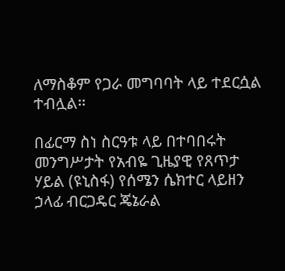ለማስቆም የጋራ መግባባት ላይ ተደርሷል ተብሏል፡፡

በፊርማ ስነ ስርዓቱ ላይ በተባበሩት መንግሥታት የአብዬ ጊዜያዊ የጸጥታ ሃይል (ዩኒስፋ) የሰሜን ሴክተር ላይዘን ኃላፊ ብርጋዴር ጄኔራል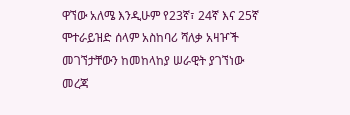ዋኘው አለሜ እንዲሁም የ23ኛ፣ 24ኛ እና 25ኛ ሞተራይዝድ ሰላም አስከባሪ ሻለቃ አዛዦች መገኘታቸውን ከመከላከያ ሠራዊት ያገኘነው መረጃ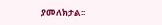ያመለክታል፡፡